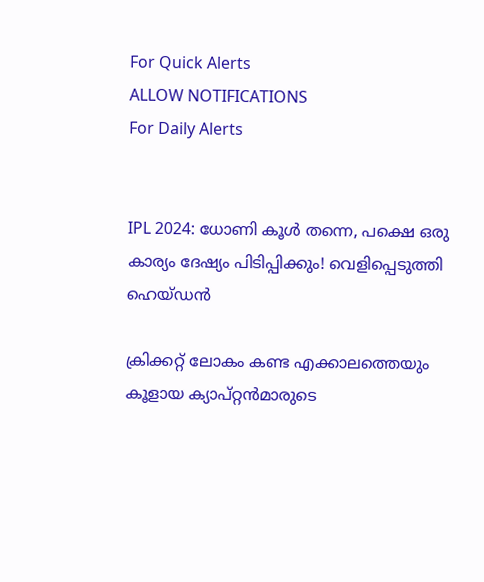For Quick Alerts
ALLOW NOTIFICATIONS
For Daily Alerts


IPL 2024: ധോണി കൂള്‍ തന്നെ, പക്ഷെ ഒരു കാര്യം ദേഷ്യം പിടിപ്പിക്കും! വെളിപ്പെടുത്തി ഹെയ്ഡന്‍

ക്രിക്കറ്റ് ലോകം കണ്ട എക്കാലത്തെയും കൂളായ ക്യാപ്റ്റന്‍മാരുടെ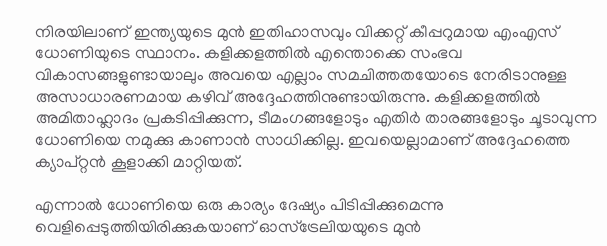നിരയിലാണ് ഇന്ത്യയുടെ മുന്‍ ഇതിഹാസവും വിക്കറ്റ് കീപ്പറുമായ എംഎസ് ധോണിയുടെ സ്ഥാനം. കളിക്കളത്തില്‍ എന്തൊക്കെ സംഭവ വികാസങ്ങളുണ്ടായാലും അവയെ എല്ലാം സമചിത്തതയോടെ നേരിടാനുള്ള അസാധാരണമായ കഴിവ് അദ്ദേഹത്തിനുണ്ടായിരുന്നു. കളിക്കളത്തില്‍ അമിതാഹ്ലാദം പ്രകടിപ്പിക്കുന്ന, ടീമംഗങ്ങളോടും എതിര്‍ താരങ്ങളോടും ചൂടാവുന്ന ധോണിയെ നമുക്കു കാണാന്‍ സാധിക്കില്ല. ഇവയെല്ലാമാണ് അദ്ദേഹത്തെ ക്യാപ്റ്റന്‍ കൂളാക്കി മാറ്റിയത്.

എന്നാല്‍ ധോണിയെ ഒരു കാര്യം ദേഷ്യം പിടിപ്പിക്കുമെന്നു വെളിപ്പെടുത്തിയിരിക്കുകയാണ് ഓസ്‌ട്രേലിയയുടെ മുന്‍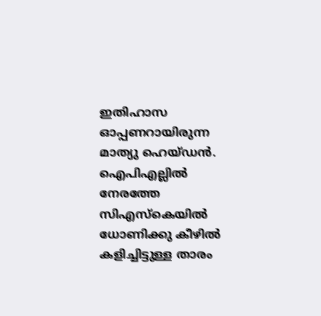ഇതിഹാസ ഓപ്പണറായിരുന്ന മാത്യു ഹെയ്ഡന്‍. ഐപിഎല്ലില്‍ നേരത്തേ സിഎസ്‌കെയില്‍ ധോണിക്കു കീഴില്‍ കളിച്ചിട്ടുള്ള താരം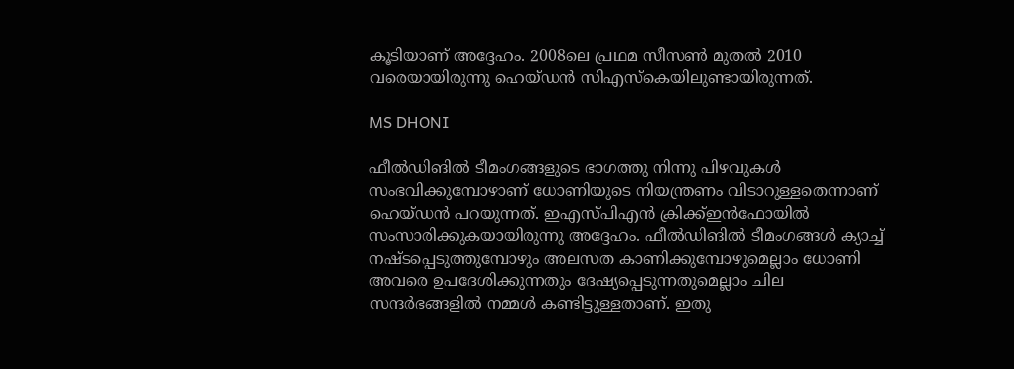കൂടിയാണ് അദ്ദേഹം. 2008ലെ പ്രഥമ സീസണ്‍ മുതല്‍ 2010 വരെയായിരുന്നു ഹെയ്ഡന്‍ സിഎസ്‌കെയിലുണ്ടായിരുന്നത്.

MS DHONI

ഫീല്‍ഡിങില്‍ ടീമംഗങ്ങളുടെ ഭാഗത്തു നിന്നു പിഴവുകള്‍ സംഭവിക്കുമ്പോഴാണ് ധോണിയുടെ നിയന്ത്രണം വിടാറുള്ളതെന്നാണ് ഹെയ്ഡന്‍ പറയുന്നത്. ഇഎസ്പിഎന്‍ ക്രിക്ക്ഇന്‍ഫോയില്‍ സംസാരിക്കുകയായിരുന്നു അദ്ദേഹം. ഫീല്‍ഡിങില്‍ ടീമംഗങ്ങള്‍ ക്യാച്ച് നഷ്ടപ്പെടുത്തുമ്പോഴും അലസത കാണിക്കുമ്പോഴുമെല്ലാം ധോണി അവരെ ഉപദേശിക്കുന്നതും ദേഷ്യപ്പെടുന്നതുമെല്ലാം ചില സന്ദര്‍ഭങ്ങളില്‍ നമ്മള്‍ കണ്ടിട്ടുള്ളതാണ്. ഇതു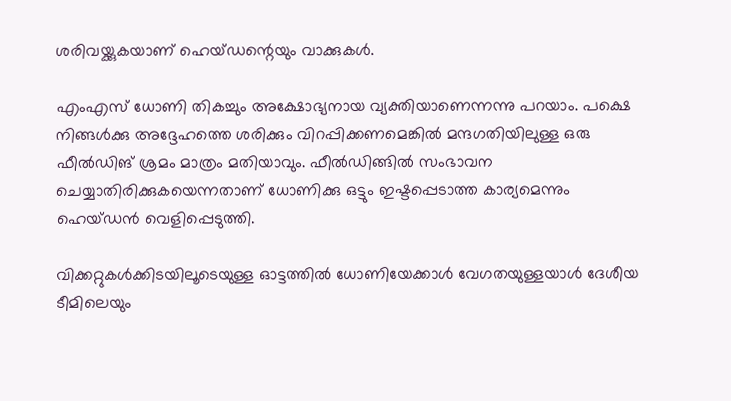ശരിവയ്ക്കുകയാണ് ഹെയ്ഡന്റെയും വാക്കുകള്‍.

എംഎസ് ധോണി തികച്ചും അക്ഷോഭ്യനായ വ്യക്തിയാണെന്നന്നു പറയാം. പക്ഷെ നിങ്ങള്‍ക്കു അദ്ദേഹത്തെ ശരിക്കും വിറപ്പിക്കണമെങ്കില്‍ മന്ദഗതിയിലുള്ള ഒരു ഫീല്‍ഡിങ് ശ്രമം മാത്രം മതിയാവും. ഫീല്‍ഡിങ്ങില്‍ സംഭാവന ചെയ്യാതിരിക്കുകയെന്നതാണ് ധോണിക്കു ഒട്ടും ഇഷ്ടപ്പെടാത്ത കാര്യമെന്നും ഹെയ്ഡന്‍ വെളിപ്പെടുത്തി.

വിക്കറ്റുകള്‍ക്കിടയിലൂടെയുള്ള ഓട്ടത്തില്‍ ധോണിയേക്കാള്‍ വേഗതയുള്ളയാള്‍ ദേശീയ ടീമിലെയും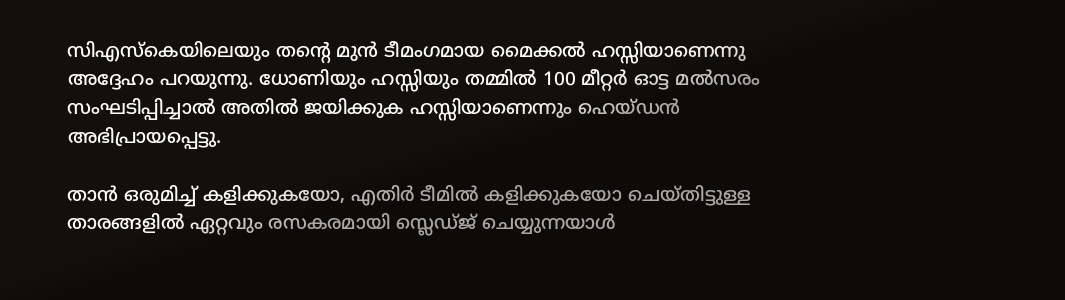സിഎസ്‌കെയിലെയും തന്റെ മുന്‍ ടീമംഗമായ മൈക്കല്‍ ഹസ്സിയാണെന്നു അദ്ദേഹം പറയുന്നു. ധോണിയും ഹസ്സിയും തമ്മില്‍ 100 മീറ്റര്‍ ഓട്ട മല്‍സരം സംഘടിപ്പിച്ചാല്‍ അതില്‍ ജയിക്കുക ഹസ്സിയാണെന്നും ഹെയ്ഡന്‍ അഭിപ്രായപ്പെട്ടു.

താന്‍ ഒരുമിച്ച് കളിക്കുകയോ, എതിര്‍ ടീമില്‍ കളിക്കുകയോ ചെയ്തിട്ടുള്ള താരങ്ങളില്‍ ഏറ്റവും രസകരമായി സ്ലെഡ്ജ് ചെയ്യുന്നയാള്‍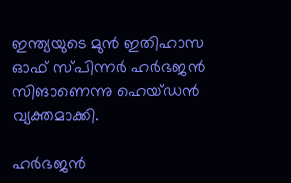ഇന്ത്യയുടെ മുന്‍ ഇതിഹാസ ഓഫ് സ്പിന്നര്‍ ഹര്‍ഭജന്‍ സിങാണെന്നു ഹെയ്ഡന്‍ വ്യക്തമാക്കി.

ഹര്‍ഭജന്‍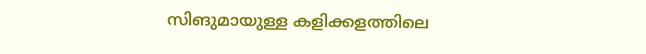സിങുമായുള്ള കളിക്കളത്തിലെ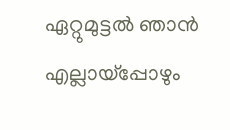ഏറ്റുമുട്ടല്‍ ഞാന്‍ എല്ലായ്‌പ്പോഴും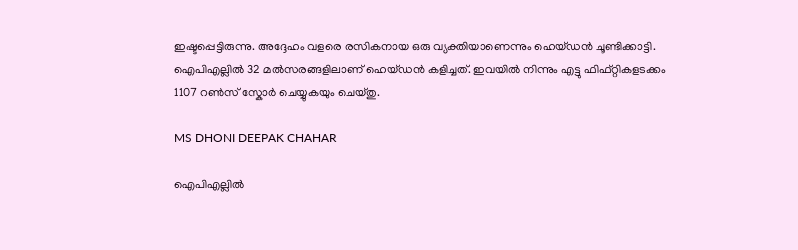ഇഷ്ടപ്പെട്ടിരുന്നു. അദ്ദേഹം വളരെ രസികനായ ഒരു വ്യക്തിയാണെന്നും ഹെയ്ഡന്‍ ചൂണ്ടിക്കാട്ടി. ഐപിഎല്ലില്‍ 32 മല്‍സരങ്ങളിലാണ് ഹെയ്ഡന്‍ കളിച്ചത്. ഇവയില്‍ നിന്നും എട്ടു ഫിഫ്റ്റികളടക്കം 1107 റണ്‍സ് സ്കോര്‍ ചെയ്യുകയും ചെയ്തു.

MS DHONI DEEPAK CHAHAR

ഐപിഎല്ലില്‍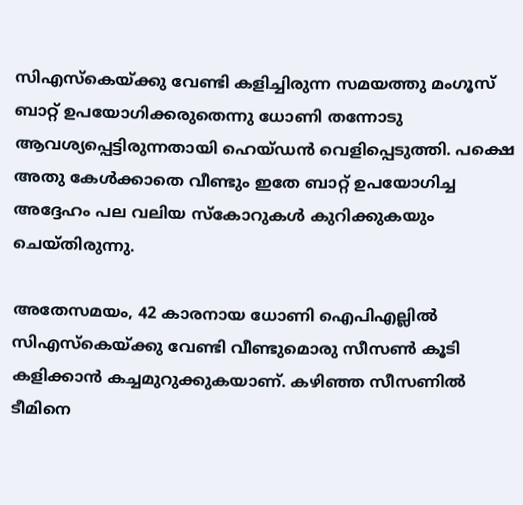സിഎസ്‌കെയ്ക്കു വേണ്ടി കളിച്ചിരുന്ന സമയത്തു മംഗൂസ് ബാറ്റ് ഉപയോഗിക്കരുതെന്നു ധോണി തന്നോടു ആവശ്യപ്പെട്ടിരുന്നതായി ഹെയ്ഡന്‍ വെളിപ്പെടുത്തി. പക്ഷെ അതു കേള്‍ക്കാതെ വീണ്ടും ഇതേ ബാറ്റ് ഉപയോഗിച്ച അദ്ദേഹം പല വലിയ സ്‌കോറുകള്‍ കുറിക്കുകയും ചെയ്തിരുന്നു.

അതേസമയം, 42 കാരനായ ധോണി ഐപിഎല്ലില്‍ സിഎസ്‌കെയ്ക്കു വേണ്ടി വീണ്ടുമൊരു സീസണ്‍ കൂടി കളിക്കാന്‍ കച്ചമുറുക്കുകയാണ്. കഴിഞ്ഞ സീസണില്‍ ടീമിനെ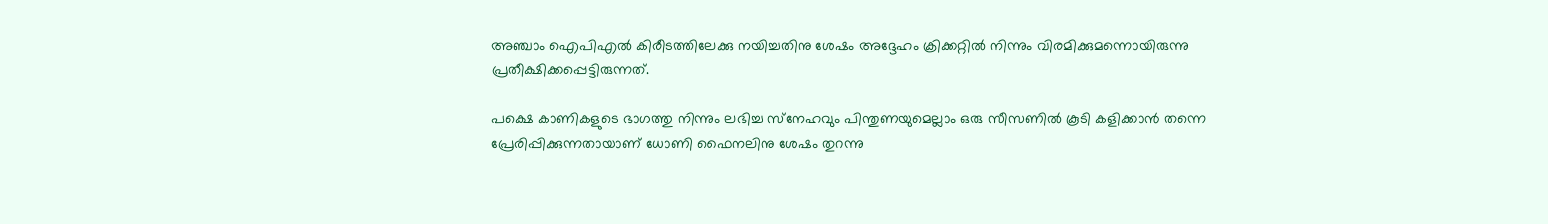അഞ്ചാം ഐപിഎല്‍ കിരീടത്തിലേക്കു നയിച്ചതിനു ശേഷം അദ്ദേഹം ക്രിക്കറ്റില്‍ നിന്നും വിരമിക്കുമന്നൊയിരുന്നു പ്രതീക്ഷിക്കപ്പെട്ടിരുന്നത്.

പക്ഷെ കാണികളുടെ ഭാഗത്തു നിന്നും ലഭിച്ച സ്‌നേഹവും പിന്തുണയുമെല്ലാം ഒരു സീസണില്‍ കൂടി കളിക്കാന്‍ തന്നെ പ്രേരിപ്പിക്കുന്നതായാണ് ധോണി ഫൈനലിനു ശേഷം തുറന്നു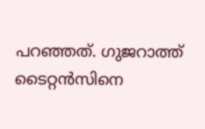പറഞ്ഞത്. ഗുജറാത്ത് ടൈറ്റന്‍സിനെ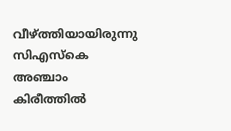വീഴ്ത്തിയായിരുന്നു സിഎസ്‌കെ അഞ്ചാം കിരീത്തില്‍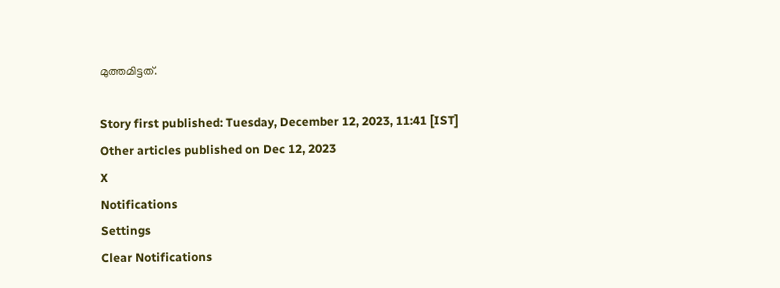മുത്തമിട്ടത്.

Story first published: Tuesday, December 12, 2023, 11:41 [IST]
Other articles published on Dec 12, 2023
X
Notifications
Settings
Clear Notifications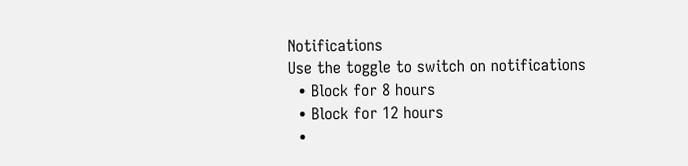Notifications
Use the toggle to switch on notifications
  • Block for 8 hours
  • Block for 12 hours
  •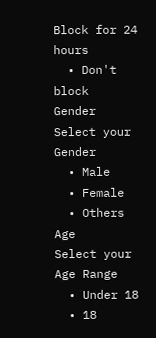Block for 24 hours
  • Don't block
Gender
Select your Gender
  • Male
  • Female
  • Others
Age
Select your Age Range
  • Under 18
  • 18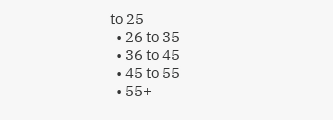to 25
  • 26 to 35
  • 36 to 45
  • 45 to 55
  • 55+